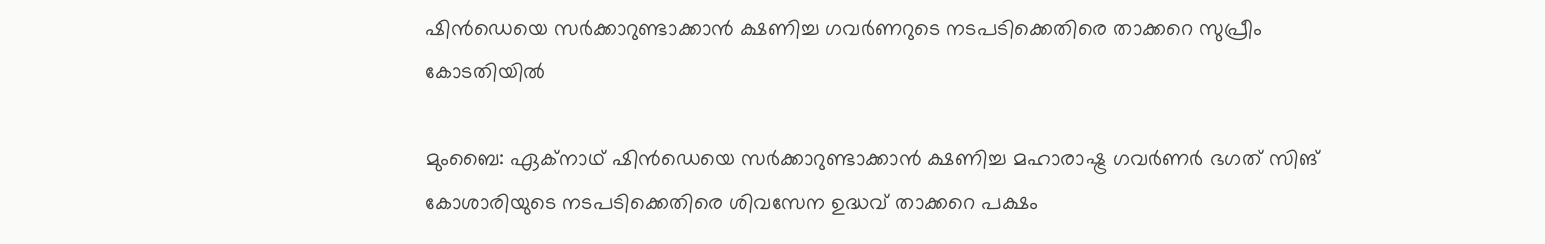ഷിന്‍ഡെയെ സര്‍ക്കാറുണ്ടാക്കാന്‍ ക്ഷണിച്ച ഗവര്‍ണറുടെ നടപടിക്കെതിരെ താക്കറെ സുപ്രീം കോടതിയില്‍

മുംബൈ: ഏക്നാഥ് ഷിന്‍ഡെയെ സര്‍ക്കാറുണ്ടാക്കാന്‍ ക്ഷണിച്ച മഹാരാഷ്ട്ര ഗവര്‍ണര്‍ ഭഗത് സിങ് കോശാരിയുടെ നടപടിക്കെതിരെ ശിവസേന ഉദ്ധവ് താക്കറെ പക്ഷം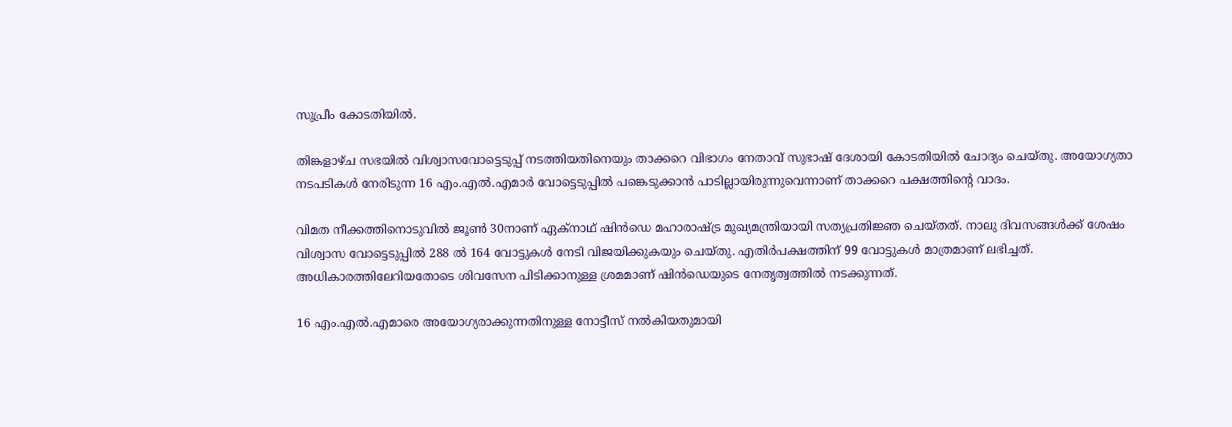സുപ്രീം കോടതിയില്‍.

തിങ്കളാഴ്ച സഭയില്‍ വിശ്വാസവോട്ടെടുപ്പ് നടത്തിയതിനെയും താക്കറെ വിഭാഗം നേതാവ് സുഭാഷ് ദേശായി കോടതിയില്‍ ചോദ്യം ചെയ്തു. അയോഗ്യതാ നടപടികള്‍ നേരിടുന്ന 16 എം.എല്‍.എമാര്‍ വോട്ടെടുപ്പില്‍ പങ്കെടുക്കാന്‍ പാടില്ലായിരുന്നുവെന്നാണ് താക്കറെ പക്ഷത്തിന്റെ വാദം.

വിമത നീക്കത്തിനൊടുവില്‍ ജൂണ്‍ 30നാണ് ഏക്നാഥ് ഷിന്‍ഡെ മഹാരാഷ്ട്ര മുഖ്യമന്ത്രിയായി സത്യപ്രതിജ്ഞ ചെയ്തത്. നാലു ദിവസങ്ങള്‍ക്ക് ശേഷം വിശ്വാസ വോട്ടെടുപ്പില്‍ 288 ല്‍ 164 വോട്ടുകള്‍ നേടി വിജയിക്കുകയും ചെയ്തു. എതിര്‍പക്ഷത്തിന് 99 വോട്ടുകള്‍ മാത്രമാണ് ലഭിച്ചത്. അധികാരത്തിലേറിയതോടെ ശിവസേന പിടിക്കാനുള്ള ശ്രമമാണ് ഷിന്‍ഡെയുടെ നേതൃത്വത്തില്‍ നടക്കുന്നത്.

16 എം.എല്‍.എമാരെ അയോഗ്യരാക്കുന്നതിനുള്ള നോട്ടീസ് നല്‍കിയതുമായി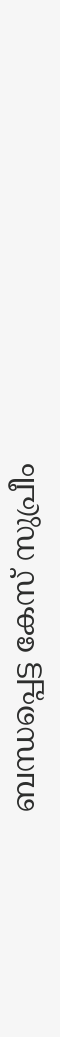ബന്ധപ്പെട്ട കേസ് സുപ്രീം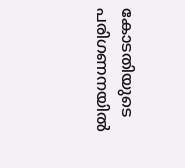കോടതിയുടെ പരിഗണനയില്‍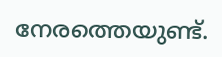നേരത്തെയുണ്ട്.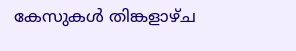കേസുകള്‍ തിങ്കളാഴ്ച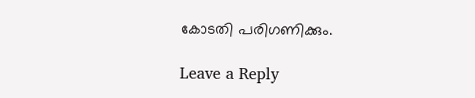കോടതി പരിഗണിക്കും.

Leave a Reply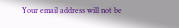Your email address will not be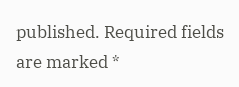published. Required fields are marked *